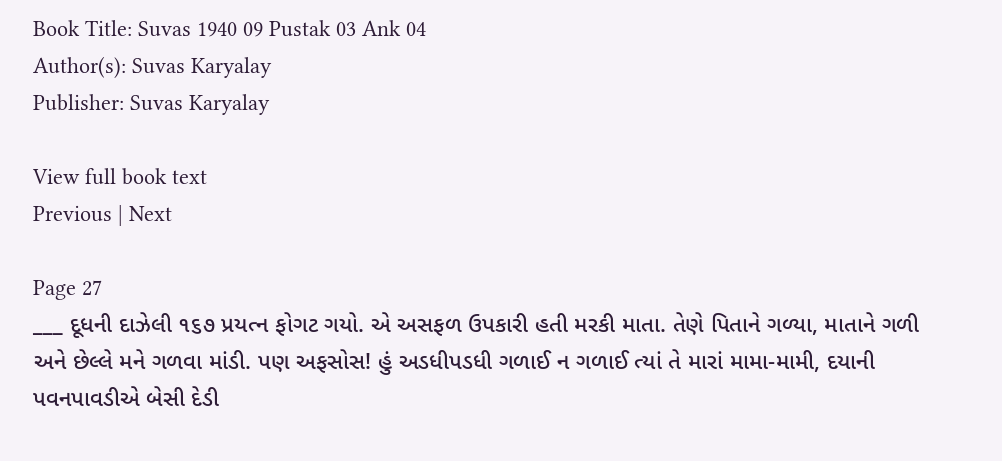Book Title: Suvas 1940 09 Pustak 03 Ank 04
Author(s): Suvas Karyalay
Publisher: Suvas Karyalay

View full book text
Previous | Next

Page 27
___ દૂધની દાઝેલી ૧૬૭ પ્રયત્ન ફોગટ ગયો. એ અસફળ ઉપકારી હતી મરકી માતા. તેણે પિતાને ગળ્યા, માતાને ગળી અને છેલ્લે મને ગળવા માંડી. પણ અફસોસ! હું અડધીપડધી ગળાઈ ન ગળાઈ ત્યાં તે મારાં મામા-મામી, દયાની પવનપાવડીએ બેસી દેડી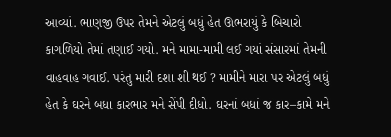આવ્યાં. ભાણજી ઉપર તેમને એટલું બધું હેત ઊભરાયું કે બિચારો કાગળિયો તેમાં તણાઈ ગયો. મને મામા-મામી લઈ ગયાં સંસારમાં તેમની વાહવાહ ગવાઈ. પરંતુ મારી દશા શી થઈ ? મામીને મારા પર એટલું બધું હેત કે ઘરને બધા કારભાર મને સેંપી દીધો. ઘરનાં બધાં જ કાર–કામે મને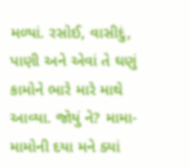મળ્યાં. રસોઈ, વાસીદું, પાણી અને એવાં તે ઘણું કામોને ભારે મારે માથે આવ્યા. જોયું ને? મામા-મામોની દયા મને ક્યાં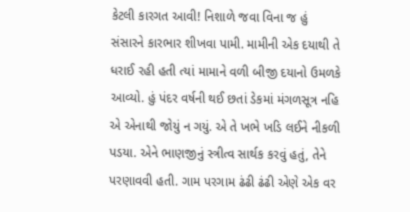કેટલી કારગત આવી! નિશાળે જવા વિના જ હું સંસારને કારભાર શીખવા પામી. મામીની એક દયાથી તે ધરાઈ રહી હતી ત્યાં મામાને વળી બીજી દયાનો ઉમળકે આવ્યો. હું પંદર વર્ષની થઈ છતાં ડેકમાં મંગળસૂત્ર નહિ એ એનાથી જોયું ન ગયું. એ તે ખભે ખડિ લઈને નીકળી પડયા. એને ભાણજીનું સ્ત્રીત્વ સાર્થક કરવું હતું, તેને પરણાવવી હતી. ગામ પરગામ ઢંઢી ઢંઢી એણે એક વર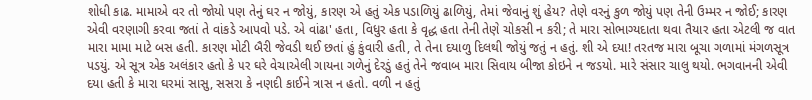શોધી કાઢ. મામાએ વર તો જોયો પણ તેનું ઘર ન જોયું, કારણ એ હતું એક પડાળિયું ઢાળિયું, તેમાં જેવાનું શું હેય? તેણે વરનું કુળ જોયું પણ તેની ઉમ્મર ન જોઈ; કારણ એવી વરણાગી કરવા જતાં તે વાંકડે આપવો પડે. એ વાંઢા' હતા, વિધુર હતા કે વૃદ્ધ હતા તેની તેણે ચોકસી ન કરી; તે મારા સોભાગ્યદાતા થવા તૈયાર હતા એટલી જ વાત મારા મામા માટે બસ હતી. કારણ મોટી બૈરી જેવડી થઈ છતાં હું કુંવારી હતી, તે તેના દયાળુ દિલથી જોયું જતું ન હતું. શી એ દયા! તરતજ મારા બૂચા ગળામાં મંગળસૂત્ર પડયું. એ સૂત્ર એક અલંકાર હતો કે ૫ર ઘરે વેચાએલી ગાયના ગળેનું દેરડું હતું તેને જવાબ મારા સિવાય બીજા કોઇને ન જડયો. મારે સંસાર ચાલુ થયો. ભગવાનની એવી દયા હતી કે મારા ઘરમાં સાસુ, સસરા કે નણદી કાઈને ત્રાસ ન હતો. વળી ન હતું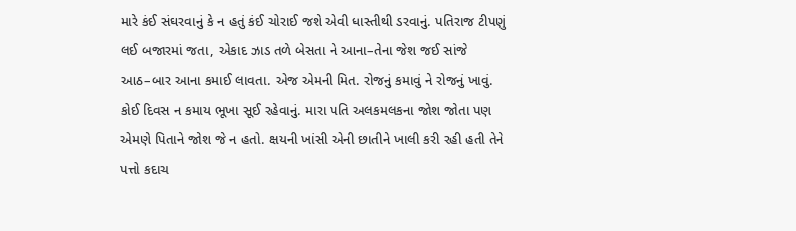મારે કંઈ સંઘરવાનું કે ન હતું કંઈ ચોરાઈ જશે એવી ધાસ્તીથી ડરવાનું. પતિરાજ ટીપણું લઈ બજારમાં જતા, એકાદ ઝાડ તળે બેસતા ને આના–તેના જેશ જઈ સાંજે આઠ–બાર આના કમાઈ લાવતા. એજ એમની મિત. રોજનું કમાવું ને રોજનું ખાવું. કોઈ દિવસ ન કમાય ભૂખા સૂઈ રહેવાનું. મારા પતિ અલકમલકના જોશ જોતા પણ એમણે પિતાને જોશ જે ન હતો. ક્ષયની ખાંસી એની છાતીને ખાલી કરી રહી હતી તેને પત્તો કદાચ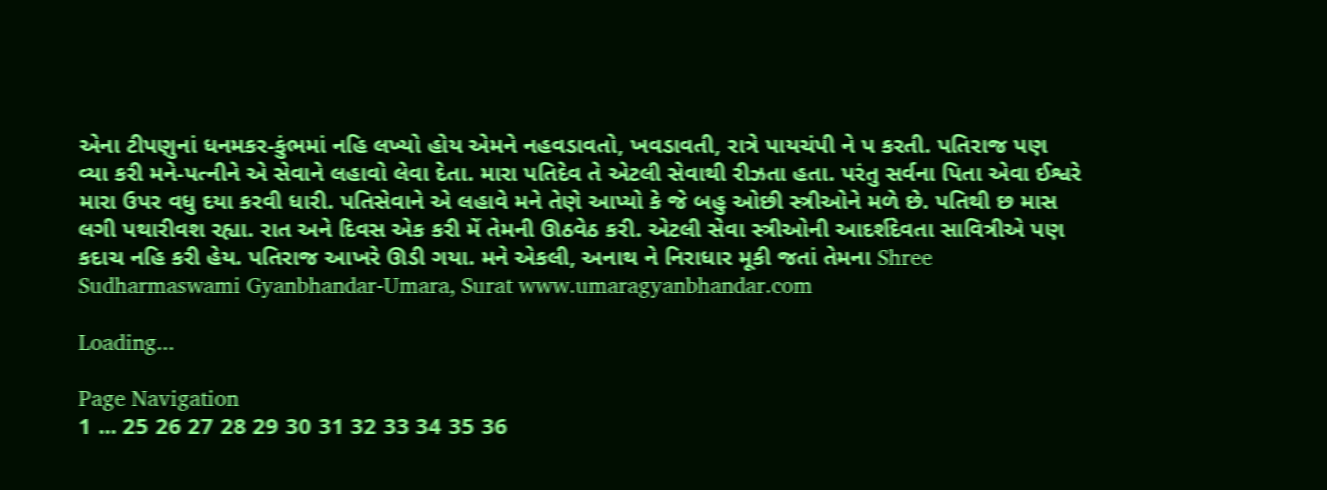એના ટીપણુનાં ધનમકર-કુંભમાં નહિ લખ્યો હોય એમને નહવડાવતો, ખવડાવતી, રાત્રે પાયચંપી ને પ કરતી. પતિરાજ પણ વ્યા કરી મને-પત્નીને એ સેવાને લહાવો લેવા દેતા. મારા પતિદેવ તે એટલી સેવાથી રીઝતા હતા. પરંતુ સર્વના પિતા એવા ઈશ્વરે મારા ઉપર વધુ દયા કરવી ધારી. પતિસેવાને એ લહાવે મને તેણે આપ્યો કે જે બહુ ઓછી સ્ત્રીઓને મળે છે. પતિથી છ માસ લગી પથારીવશ રહ્યા. રાત અને દિવસ એક કરી મેં તેમની ઊઠવેઠ કરી. એટલી સેવા સ્ત્રીઓની આદર્શદેવતા સાવિત્રીએ પણ કદાચ નહિ કરી હેય. પતિરાજ આખરે ઊડી ગયા. મને એકલી, અનાથ ને નિરાધાર મૂકી જતાં તેમના Shree Sudharmaswami Gyanbhandar-Umara, Surat www.umaragyanbhandar.com

Loading...

Page Navigation
1 ... 25 26 27 28 29 30 31 32 33 34 35 36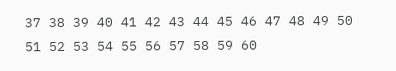37 38 39 40 41 42 43 44 45 46 47 48 49 50 51 52 53 54 55 56 57 58 59 60